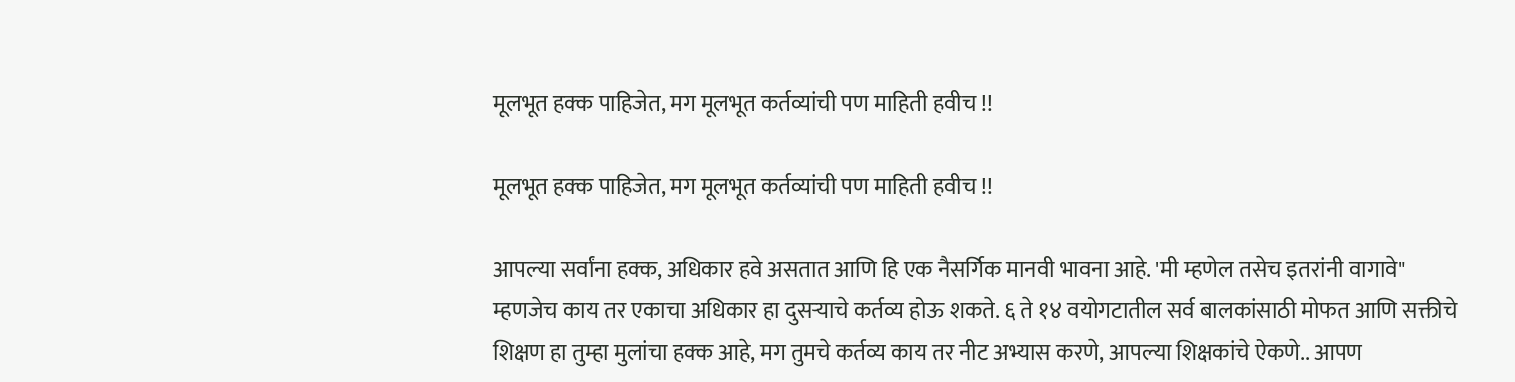मूलभूत हक्क पाहिजेत, मग मूलभूत कर्तव्यांची पण माहिती हवीच !!

मूलभूत हक्क पाहिजेत, मग मूलभूत कर्तव्यांची पण माहिती हवीच !!

आपल्या सर्वांना हक्क, अधिकार हवे असतात आणि हि एक नैसर्गिक मानवी भावना आहे. 'मी म्हणेल तसेच इतरांनी वागावे" म्हणजेच काय तर एकाचा अधिकार हा दुसऱ्याचे कर्तव्य होऊ शकते. ६ ते १४ वयोगटातील सर्व बालकांसाठी मोफत आणि सक्तीचे शिक्षण हा तुम्हा मुलांचा हक्क आहे, मग तुमचे कर्तव्य काय तर नीट अभ्यास करणे, आपल्या शिक्षकांचे ऐकणे.. आपण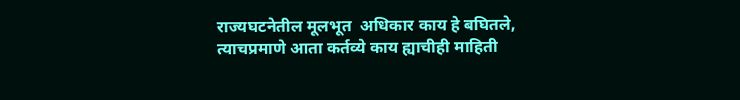राज्यघटनेतील मूलभूत  अधिकार काय हे बघितले, त्याचप्रमाणे आता कर्तव्ये काय ह्याचीही माहिती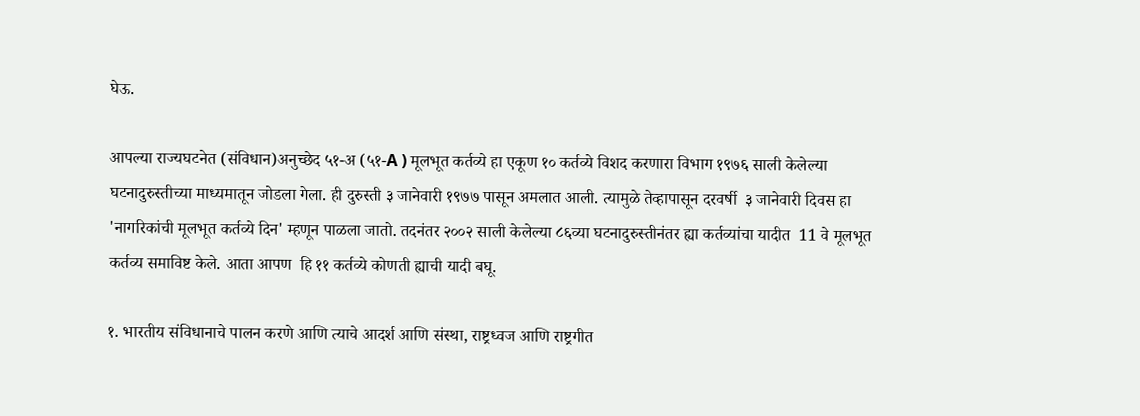घेऊ.

आपल्या राज्यघटनेत (संविधान)अनुच्छेद ५१-अ (५१-A ) मूलभूत कर्तव्ये हा एकूण १० कर्तव्ये विशद करणारा विभाग १९७६ साली केलेल्या घटनादुरुस्तीच्या माध्यमातून जोडला गेला. ही दुरुस्ती ३ जानेवारी १९७७ पासून अमलात आली. त्यामुळे तेव्हापासून दरवर्षी  ३ जानेवारी दिवस हा 'नागरिकांची मूलभूत कर्तव्ये दिन' म्हणून पाळला जातो. तदनंतर २००२ साली केलेल्या ८६व्या घटनादुरुस्तीनंतर ह्या कर्तव्यांचा यादीत  11 वे मूलभूत कर्तव्य समाविष्ट केले. आता आपण  हि ११ कर्तव्ये कोणती ह्याची यादी बघू.

१. भारतीय संविधानाचे पालन करणे आणि त्याचे आदर्श आणि संस्था, राष्ट्रध्वज आणि राष्ट्रगीत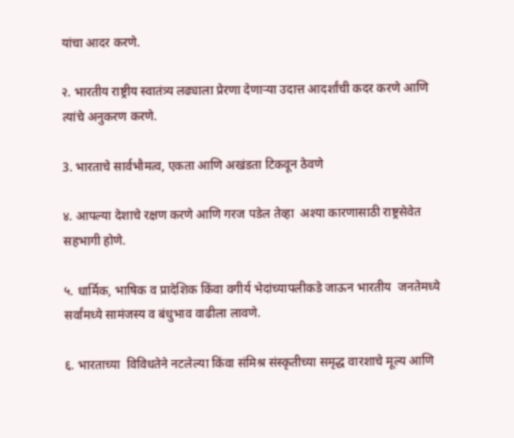यांचा आदर करणे.

२. भारतीय राष्ट्रीय स्वातंत्र्य लढ्याला प्रेरणा देणार्‍या उदात्त आदर्शांची कदर करणे आणि त्यांचे अनुकरण करणे.

3. भारताचे सार्वभौमत्व, एकता आणि अखंडता टिकवून ठेवणे

४. आपल्या देशाचे रक्षण करणे आणि गरज पडेल तेव्हा  अश्या कारणासाठी राष्ट्रसेवेत सहभागी होणे.

५. धार्मिक, भाषिक व प्रादेशिक किंवा वगीर्य भेदांच्यापलीकडे जाऊन भारतीय  जनतेमध्ये सर्वांमध्ये सामंजस्य व बंधुभाव वाढीला लावणे.

६. भारताच्या  विविधतेने नटलेल्या किंवा संमिश्र संस्कृतीच्या समृद्ध वारशाचे मूल्य आणि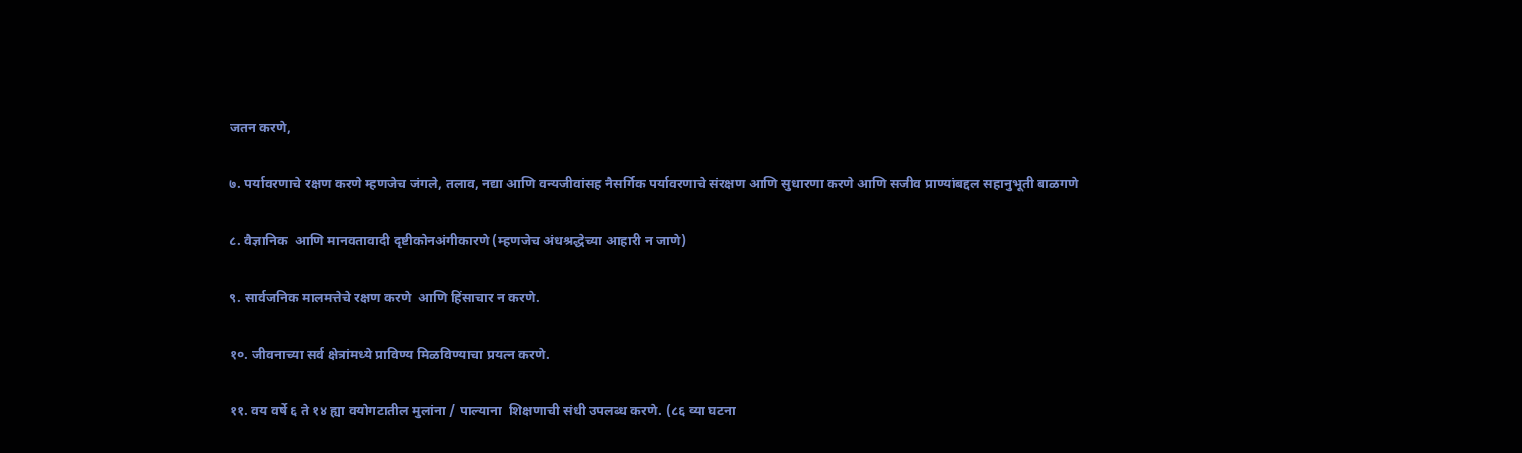जतन करणे,

७. पर्यावरणाचे रक्षण करणे म्हणजेच जंगले, तलाव, नद्या आणि वन्यजीवांसह नैसर्गिक पर्यावरणाचे संरक्षण आणि सुधारणा करणे आणि सजीव प्राण्यांबद्दल सहानुभूती बाळगणे

८. वैज्ञानिक  आणि मानवतावादी दृष्टीकोनअंगीकारणे (म्हणजेच अंधश्रद्धेच्या आहारी न जाणे)

९. सार्वजनिक मालमत्तेचे रक्षण करणे  आणि हिंसाचार न करणे.

१०. जीवनाच्या सर्व क्षेत्रांमध्ये प्राविण्य मिळविण्याचा प्रयत्न करणे.

११. वय वर्षे ६ ते १४ ह्या वयोगटातील मुलांना / पाल्याना  शिक्षणाची संधी उपलब्ध करणे. (८६ व्या घटना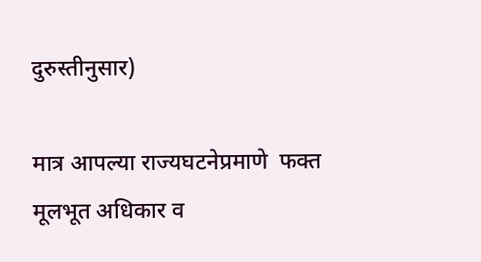दुरुस्तीनुसार)

मात्र आपल्या राज्यघटनेप्रमाणे  फक्त मूलभूत अधिकार व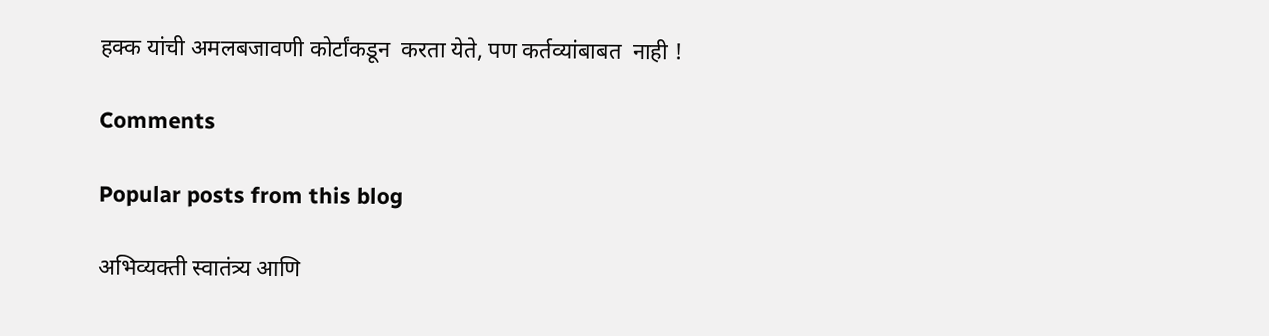हक्क यांची अमलबजावणी कोर्टांकडून  करता येते, पण कर्तव्यांबाबत  नाही !

Comments

Popular posts from this blog

अभिव्यक्ती स्वातंत्र्य आणि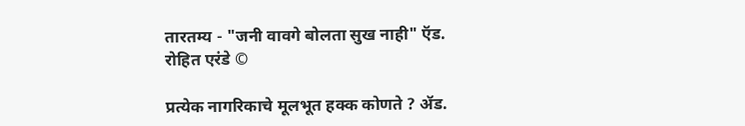तारतम्य - "जनी वावगे बोलता सुख नाही" ऍड. रोहित एरंडे ©

प्रत्येक नागरिकाचे मूलभूत हक्क कोणते ? ॲड.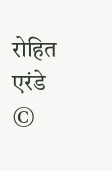रोहित एरंडे ©